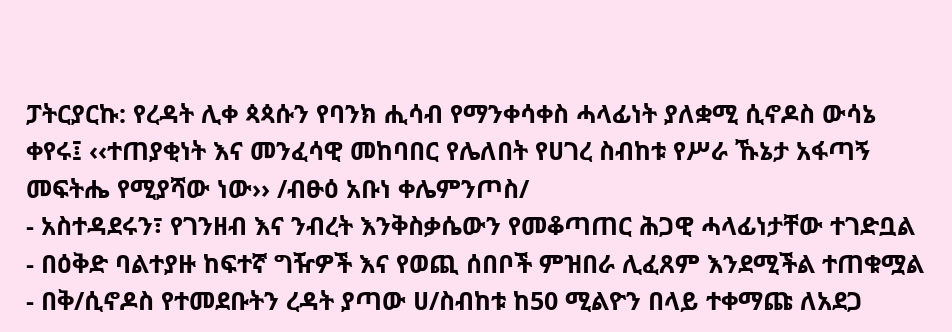ፓትርያርኩ: የረዳት ሊቀ ጳጳሱን የባንክ ሒሳብ የማንቀሳቀስ ሓላፊነት ያለቋሚ ሲኖዶስ ውሳኔ ቀየሩ፤ ‹‹ተጠያቂነት እና መንፈሳዊ መከባበር የሌለበት የሀገረ ስብከቱ የሥራ ኹኔታ አፋጣኝ መፍትሔ የሚያሻው ነው›› /ብፁዕ አቡነ ቀሌምንጦስ/
- አስተዳደሩን፣ የገንዘብ እና ንብረት እንቅስቃሴውን የመቆጣጠር ሕጋዊ ሓላፊነታቸው ተገድቧል
- በዕቅድ ባልተያዙ ከፍተኛ ግዥዎች እና የወጪ ሰበቦች ምዝበራ ሊፈጸም እንደሚችል ተጠቁሟል
- በቅ/ሲኖዶስ የተመደቡትን ረዳት ያጣው ሀ/ስብከቱ ከ50 ሚልዮን በላይ ተቀማጩ ለአደጋ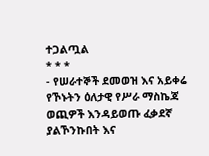ተጋልጧል
* * *
- የሠራተኞች ደመወዝ እና አይቀሬ የኾኑትን ዕለታዊ የሥራ ማስኬጃ ወጪዎች እንዳይወጡ ፈቃደኛ ያልኾንኩበት እና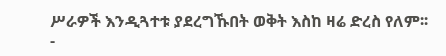ሥራዎች እንዲጓተቱ ያደረግኹበት ወቅት እስከ ዛሬ ድረስ የለም፡፡
-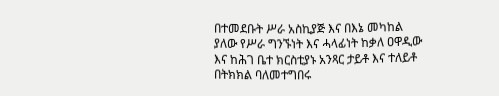በተመደቡት ሥራ አስኪያጅ እና በእኔ መካከል ያለው የሥራ ግንኙነት እና ሓላፊነት ከቃለ ዐዋዲው እና ከሕገ ቤተ ክርስቲያኑ አንጻር ታይቶ እና ተለይቶ በትክክል ባለመተግበሩ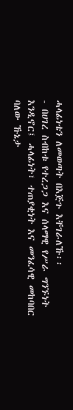ሓላፊነቴን ለመወጣት በእጅጉ እቸገራለኹ፡፡
- በሀገረ ስብከቱ የተረጋጋ እና ሰላማዊ የሥራ ግንኙነት እንዲኖር፤ ሓላፊነት፣ ተጠያቂነት እና መንፈሳዊ መከባበር ባለው ኹኔታ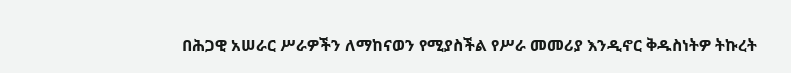በሕጋዊ አሠራር ሥራዎችን ለማከናወን የሚያስችል የሥራ መመሪያ እንዲኖር ቅዱስነትዎ ትኩረት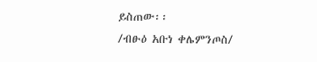ይስጠው፡፡
/ብፁዕ አቡነ ቀሌምንጦስ/